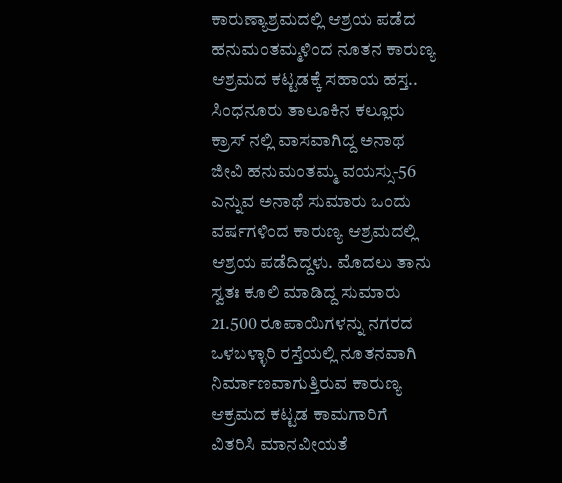ಕಾರುಣ್ಯಾಶ್ರಮದಲ್ಲಿ ಆಶ್ರಯ ಪಡೆದ ಹನುಮಂತಮ್ಮಳಿಂದ ನೂತನ ಕಾರುಣ್ಯ ಆಶ್ರಮದ ಕಟ್ಟಡಕ್ಕೆ ಸಹಾಯ ಹಸ್ತ.. ಸಿಂಧನೂರು ತಾಲೂಕಿನ ಕಲ್ಲೂರು ಕ್ರಾಸ್ ನಲ್ಲಿ ವಾಸವಾಗಿದ್ದ ಅನಾಥ ಜೀವಿ ಹನುಮಂತಮ್ಮ ವಯಸ್ಸು-56 ಎನ್ನುವ ಅನಾಥೆ ಸುಮಾರು ಒಂದು ವರ್ಷಗಳಿಂದ ಕಾರುಣ್ಯ ಆಶ್ರಮದಲ್ಲಿ ಆಶ್ರಯ ಪಡೆದಿದ್ದಳು. ಮೊದಲು ತಾನು ಸ್ವತಃ ಕೂಲಿ ಮಾಡಿದ್ದ ಸುಮಾರು 21.500 ರೂಪಾಯಿಗಳನ್ನು ನಗರದ ಒಳಬಳ್ಳಾರಿ ರಸ್ತೆಯಲ್ಲಿ ನೂತನವಾಗಿ ನಿರ್ಮಾಣವಾಗುತ್ತಿರುವ ಕಾರುಣ್ಯ ಆಕ್ರಮದ ಕಟ್ಟಡ ಕಾಮಗಾರಿಗೆ ವಿತರಿಸಿ ಮಾನವೀಯತೆ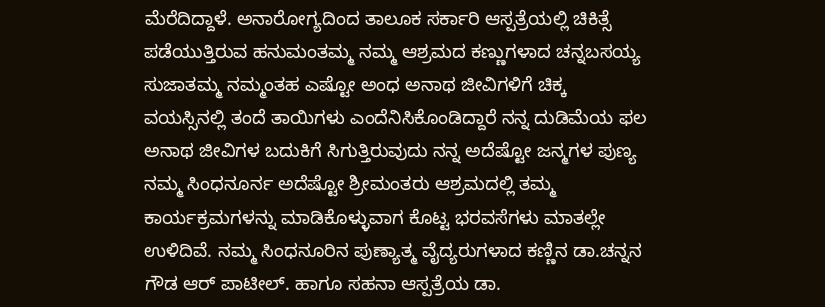ಮೆರೆದಿದ್ದಾಳೆ. ಅನಾರೋಗ್ಯದಿಂದ ತಾಲೂಕ ಸರ್ಕಾರಿ ಆಸ್ಪತ್ರೆಯಲ್ಲಿ ಚಿಕಿತ್ಸೆ ಪಡೆಯುತ್ತಿರುವ ಹನುಮಂತಮ್ಮ ನಮ್ಮ ಆಶ್ರಮದ ಕಣ್ಣುಗಳಾದ ಚನ್ನಬಸಯ್ಯ ಸುಜಾತಮ್ಮ ನಮ್ಮಂತಹ ಎಷ್ಟೋ ಅಂಧ ಅನಾಥ ಜೀವಿಗಳಿಗೆ ಚಿಕ್ಕ ವಯಸ್ಸಿನಲ್ಲಿ ತಂದೆ ತಾಯಿಗಳು ಎಂದೆನಿಸಿಕೊಂಡಿದ್ದಾರೆ ನನ್ನ ದುಡಿಮೆಯ ಫಲ ಅನಾಥ ಜೀವಿಗಳ ಬದುಕಿಗೆ ಸಿಗುತ್ತಿರುವುದು ನನ್ನ ಅದೆಷ್ಟೋ ಜನ್ಮಗಳ ಪುಣ್ಯ ನಮ್ಮ ಸಿಂಧನೂರ್ನ ಅದೆಷ್ಟೋ ಶ್ರೀಮಂತರು ಆಶ್ರಮದಲ್ಲಿ ತಮ್ಮ ಕಾರ್ಯಕ್ರಮಗಳನ್ನು ಮಾಡಿಕೊಳ್ಳುವಾಗ ಕೊಟ್ಟ ಭರವಸೆಗಳು ಮಾತಲ್ಲೇ ಉಳಿದಿವೆ. ನಮ್ಮ ಸಿಂಧನೂರಿನ ಪುಣ್ಯಾತ್ಮ ವೈದ್ಯರುಗಳಾದ ಕಣ್ಣಿನ ಡಾ.ಚನ್ನನ ಗೌಡ ಆರ್ ಪಾಟೀಲ್. ಹಾಗೂ ಸಹನಾ ಆಸ್ಪತ್ರೆಯ ಡಾ.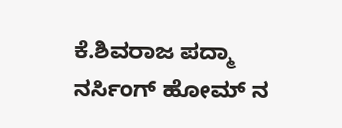ಕೆ.ಶಿವರಾಜ ಪದ್ಮಾ ನರ್ಸಿಂಗ್ ಹೋಮ್ ನ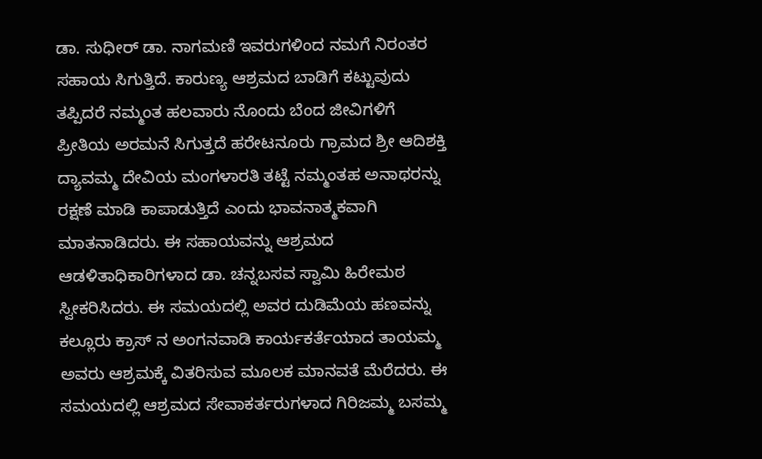ಡಾ. ಸುಧೀರ್ ಡಾ. ನಾಗಮಣಿ ಇವರುಗಳಿಂದ ನಮಗೆ ನಿರಂತರ ಸಹಾಯ ಸಿಗುತ್ತಿದೆ. ಕಾರುಣ್ಯ ಆಶ್ರಮದ ಬಾಡಿಗೆ ಕಟ್ಟುವುದು ತಪ್ಪಿದರೆ ನಮ್ಮಂತ ಹಲವಾರು ನೊಂದು ಬೆಂದ ಜೀವಿಗಳಿಗೆ ಪ್ರೀತಿಯ ಅರಮನೆ ಸಿಗುತ್ತದೆ ಹರೇಟನೂರು ಗ್ರಾಮದ ಶ್ರೀ ಆದಿಶಕ್ತಿ ದ್ಯಾವಮ್ಮ ದೇವಿಯ ಮಂಗಳಾರತಿ ತಟ್ಟೆ ನಮ್ಮಂತಹ ಅನಾಥರನ್ನು ರಕ್ಷಣೆ ಮಾಡಿ ಕಾಪಾಡುತ್ತಿದೆ ಎಂದು ಭಾವನಾತ್ಮಕವಾಗಿ ಮಾತನಾಡಿದರು. ಈ ಸಹಾಯವನ್ನು ಆಶ್ರಮದ ಆಡಳಿತಾಧಿಕಾರಿಗಳಾದ ಡಾ. ಚನ್ನಬಸವ ಸ್ವಾಮಿ ಹಿರೇಮಠ ಸ್ವೀಕರಿಸಿದರು. ಈ ಸಮಯದಲ್ಲಿ ಅವರ ದುಡಿಮೆಯ ಹಣವನ್ನು ಕಲ್ಲೂರು ಕ್ರಾಸ್ ನ ಅಂಗನವಾಡಿ ಕಾರ್ಯಕರ್ತೆಯಾದ ತಾಯಮ್ಮ ಅವರು ಆಶ್ರಮಕ್ಕೆ ವಿತರಿಸುವ ಮೂಲಕ ಮಾನವತೆ ಮೆರೆದರು. ಈ ಸಮಯದಲ್ಲಿ ಆಶ್ರಮದ ಸೇವಾಕರ್ತರುಗಳಾದ ಗಿರಿಜಮ್ಮ ಬಸಮ್ಮ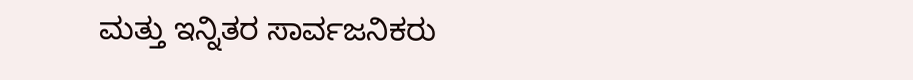ಮತ್ತು ಇನ್ನಿತರ ಸಾರ್ವಜನಿಕರು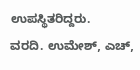ಉಪಸ್ಥಿತರಿದ್ದರು.
ವರದಿ. ಉಮೇಶ್, ಎಚ್,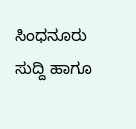ಸಿಂಧನೂರು
ಸುದ್ದಿ ಹಾಗೂ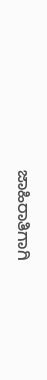ಜಾಹಿರಾತಿಗಾಗಿ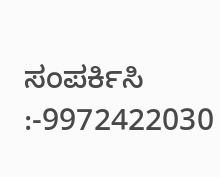ಸಂಪರ್ಕಿಸಿ :-9972422030